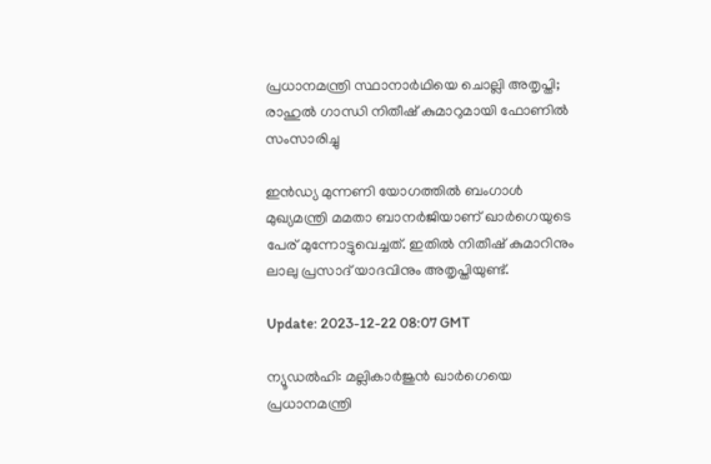പ്രധാനമന്ത്രി സ്ഥാനാർഥിയെ ചൊല്ലി അതൃപ്തി; രാഹുൽ ഗാന്ധി നിതീഷ് കുമാറുമായി ഫോണിൽ സംസാരിച്ചു

ഇൻഡ്യ മുന്നണി യോഗത്തിൽ ബംഗാൾ മുഖ്യമന്ത്രി മമതാ ബാനർജിയാണ് ഖാർഗെയുടെ പേര് മുന്നോട്ടുവെച്ചത്. ഇതിൽ നിതീഷ് കുമാറിനും ലാലു പ്രസാദ് യാദവിനും അതൃപ്തിയുണ്ട്.

Update: 2023-12-22 08:07 GMT

ന്യൂഡൽഹി: മല്ലികാർജുൻ ഖാർഗെയെ പ്രധാനമന്ത്രി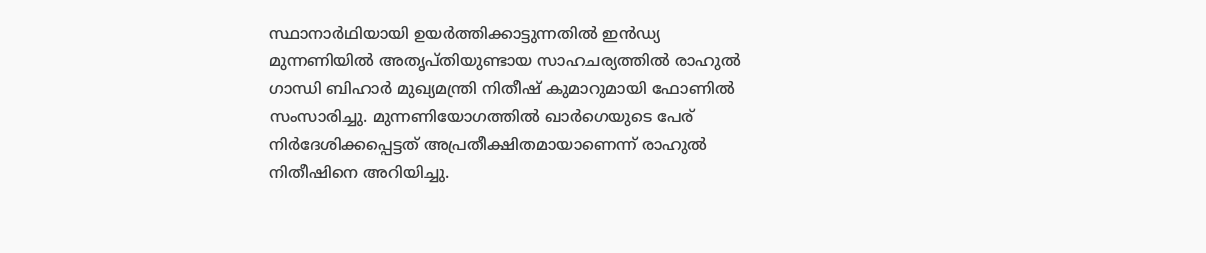സ്ഥാനാർഥിയായി ഉയർത്തിക്കാട്ടുന്നതിൽ ഇൻഡ്യ മുന്നണിയിൽ അതൃപ്തിയുണ്ടായ സാഹചര്യത്തിൽ രാഹുൽ ഗാന്ധി ബിഹാർ മുഖ്യമന്ത്രി നിതീഷ് കുമാറുമായി ഫോണിൽ സംസാരിച്ചു. മുന്നണിയോഗത്തിൽ ഖാർഗെയുടെ പേര് നിർദേശിക്കപ്പെട്ടത് അപ്രതീക്ഷിതമായാണെന്ന് രാഹുൽ നിതീഷിനെ അറിയിച്ചു.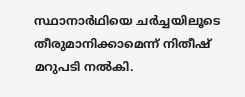സ്ഥാനാർഥിയെ ചർച്ചയിലൂടെ തീരുമാനിക്കാമെന്ന് നിതീഷ് മറുപടി നൽകി.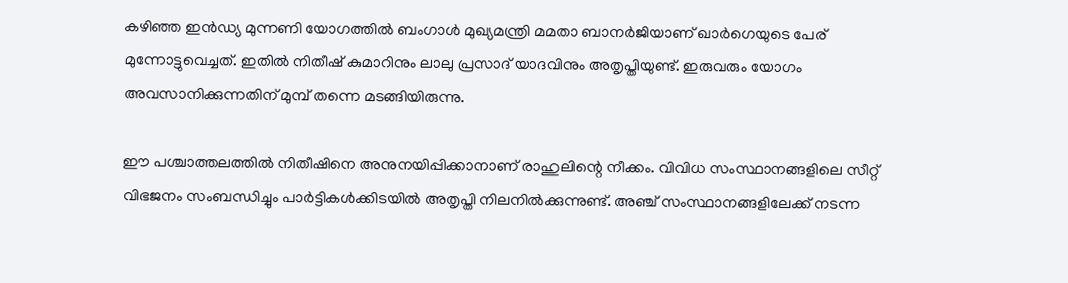കഴിഞ്ഞ ഇൻഡ്യ മുന്നണി യോഗത്തിൽ ബംഗാൾ മുഖ്യമന്ത്രി മമതാ ബാനർജിയാണ് ഖാർഗെയുടെ പേര് മുന്നോട്ടുവെച്ചത്. ഇതിൽ നിതീഷ് കുമാറിനും ലാലു പ്രസാദ് യാദവിനും അതൃപ്തിയുണ്ട്. ഇരുവരും യോഗം അവസാനിക്കുന്നതിന് മുമ്പ് തന്നെ മടങ്ങിയിരുന്നു.

ഈ പശ്ചാത്തലത്തിൽ നിതീഷിനെ അനുനയിപ്പിക്കാനാണ് രാഹുലിന്റെ നീക്കം. വിവിധ സംസ്ഥാനങ്ങളിലെ സീറ്റ് വിഭജനം സംബന്ധിച്ചും പാർട്ടികൾക്കിടയിൽ അതൃപ്തി നിലനിൽക്കുന്നുണ്ട്. അഞ്ച് സംസ്ഥാനങ്ങളിലേക്ക് നടന്ന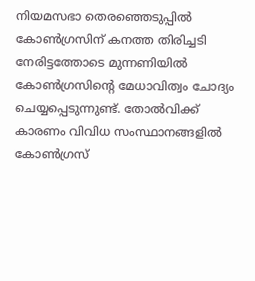നിയമസഭാ തെരഞ്ഞെടുപ്പിൽ കോൺഗ്രസിന് കനത്ത തിരിച്ചടി നേരിട്ടത്തോടെ മുന്നണിയിൽ കോൺഗ്രസിന്റെ മേധാവിത്വം ചോദ്യം ചെയ്യപ്പെടുന്നുണ്ട്. തോൽവിക്ക് കാരണം വിവിധ സംസ്ഥാനങ്ങളിൽ കോൺഗ്രസ്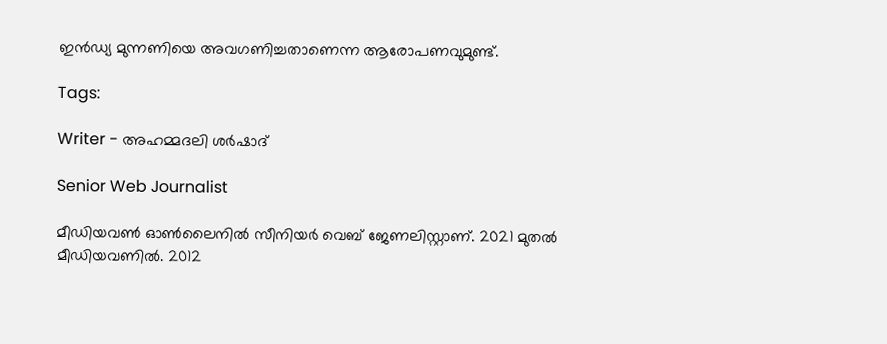ഇൻഡ്യ മുന്നണിയെ അവഗണിച്ചതാണെന്ന ആരോപണവുമുണ്ട്.

Tags:

Writer - അഹമ്മദലി ശര്‍ഷാദ്

Senior Web Journalist

മീഡിയവൺ ഓൺലൈനിൽ സീനിയർ വെബ് ജേണലിസ്റ്റാണ്. 2021 മുതൽ മീഡിയവണിൽ. 2012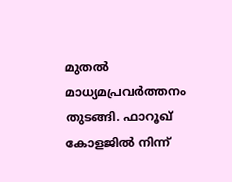മുതൽ മാധ്യമപ്രവർത്തനം തുടങ്ങി. ഫാറൂഖ് കോളജിൽ നിന്ന്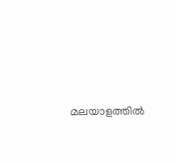മലയാളത്തിൽ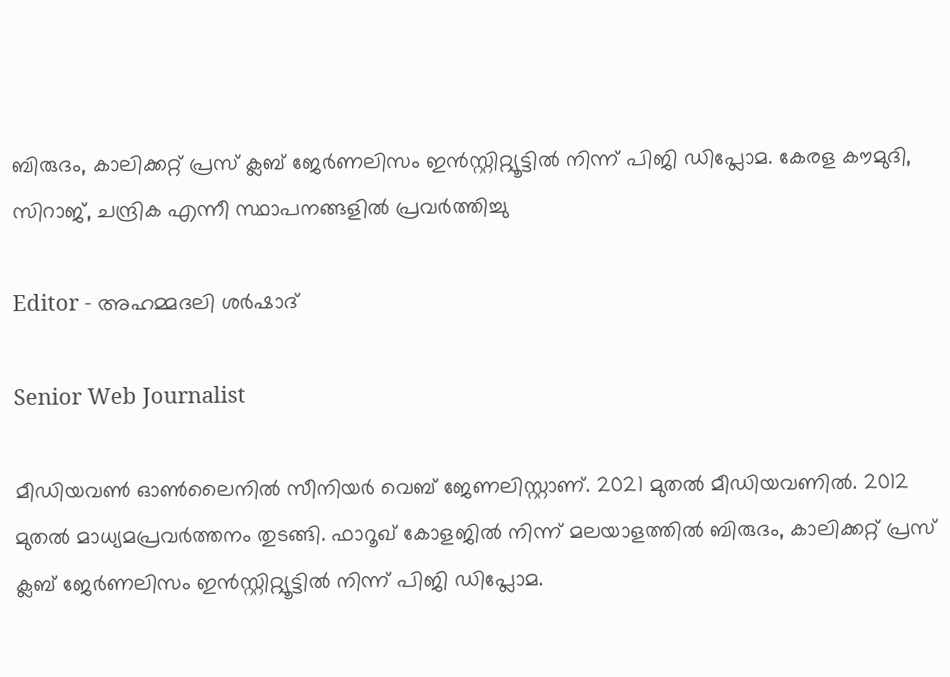ബിരുദം, കാലിക്കറ്റ് പ്രസ് ക്ലബ് ജേർണലിസം ഇൻസ്റ്റിറ്റ്യൂട്ടിൽ നിന്ന് പിജി ഡിപ്ലോമ. കേരള കൗമുദി, സിറാജ്, ചന്ദ്രിക എന്നീ സ്ഥാപനങ്ങളിൽ പ്രവർത്തിച്ചു

Editor - അഹമ്മദലി ശര്‍ഷാദ്

Senior Web Journalist

മീഡിയവൺ ഓൺലൈനിൽ സീനിയർ വെബ് ജേണലിസ്റ്റാണ്. 2021 മുതൽ മീഡിയവണിൽ. 2012 മുതൽ മാധ്യമപ്രവർത്തനം തുടങ്ങി. ഫാറൂഖ് കോളജിൽ നിന്ന് മലയാളത്തിൽ ബിരുദം, കാലിക്കറ്റ് പ്രസ് ക്ലബ് ജേർണലിസം ഇൻസ്റ്റിറ്റ്യൂട്ടിൽ നിന്ന് പിജി ഡിപ്ലോമ.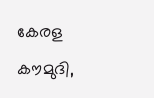കേരള കൗമുദി,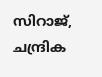സിറാജ്, ചന്ദ്രിക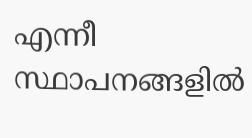എന്നീ സ്ഥാപനങ്ങളിൽ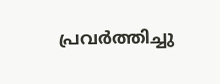പ്രവർത്തിച്ചു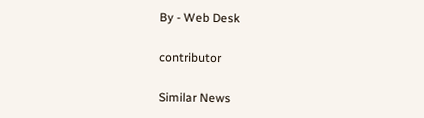By - Web Desk

contributor

Similar News